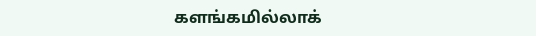களங்கமில்லாக்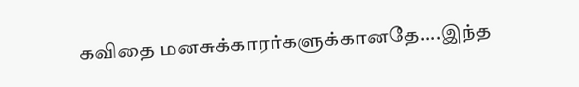கவிதை மனசுக்காரர்களுக்கானதே....இந்த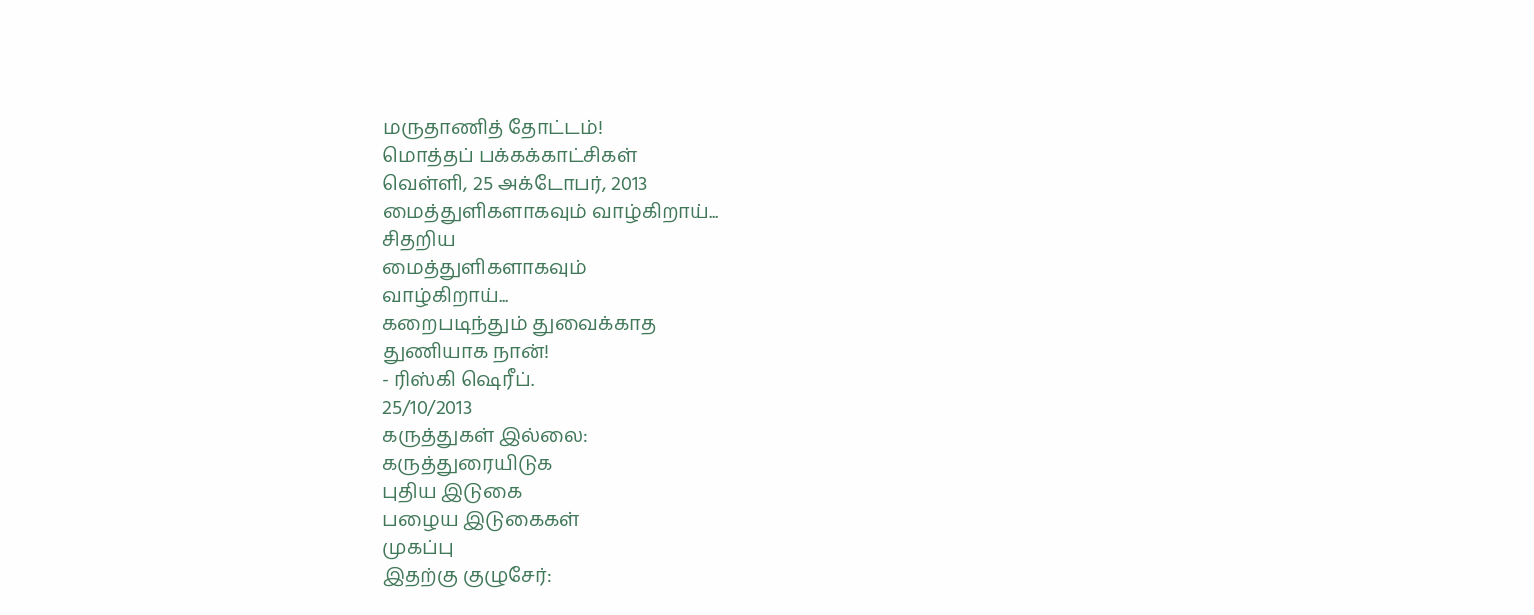மருதாணித் தோட்டம்!
மொத்தப் பக்கக்காட்சிகள்
வெள்ளி, 25 அக்டோபர், 2013
மைத்துளிகளாகவும் வாழ்கிறாய்...
சிதறிய
மைத்துளிகளாகவும்
வாழ்கிறாய்...
கறைபடிந்தும் துவைக்காத
துணியாக நான்!
- ரிஸ்கி ஷெரீப்.
25/10/2013
கருத்துகள் இல்லை:
கருத்துரையிடுக
புதிய இடுகை
பழைய இடுகைகள்
முகப்பு
இதற்கு குழுசேர்: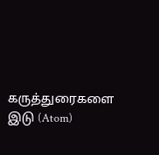கருத்துரைகளை இடு (Atom)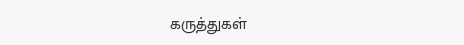கருத்துகள்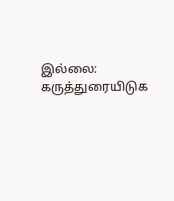இல்லை:
கருத்துரையிடுக